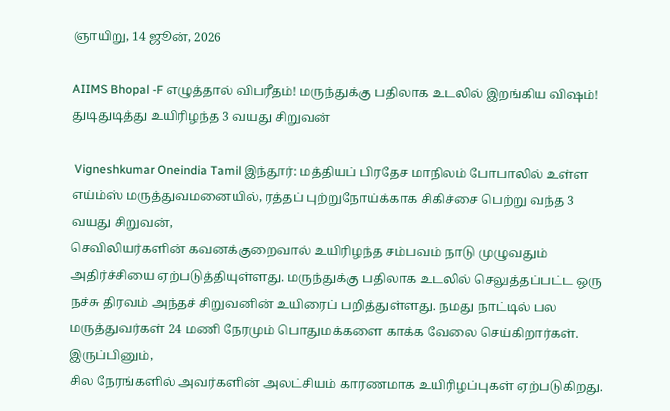ஞாயிறு, 14 ஜூன், 2026

AIIMS Bhopal -F எழுத்தால் விபரீதம்! மருந்துக்கு பதிலாக உடலில் இறங்கிய விஷம்! துடிதுடித்து உயிரிழந்த 3 வயது சிறுவன்

 Vigneshkumar Oneindia Tamil இந்தூர்: மத்தியப் பிரதேச மாநிலம் போபாலில் உள்ள எய்ம்ஸ் மருத்துவமனையில், ரத்தப் புற்றுநோய்க்காக சிகிச்சை பெற்று வந்த 3 வயது சிறுவன்,
செவிலியர்களின் கவனக்குறைவால் உயிரிழந்த சம்பவம் நாடு முழுவதும் அதிர்ச்சியை ஏற்படுத்தியுள்ளது. மருந்துக்கு பதிலாக உடலில் செலுத்தப்பட்ட ஒரு நச்சு திரவம் அந்தச் சிறுவனின் உயிரைப் பறித்துள்ளது. நமது நாட்டில் பல மருத்துவர்கள் 24 மணி நேரமும் பொதுமக்களை காக்க வேலை செய்கிறார்கள். இருப்பினும்,
சில நேரங்களில் அவர்களின் அலட்சியம் காரணமாக உயிரிழப்புகள் ஏற்படுகிறது.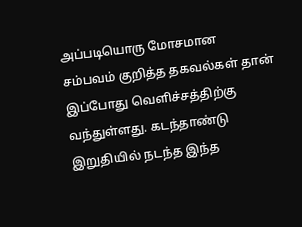அப்படியொரு மோசமான சம்பவம் குறித்த தகவல்கள் தான் இப்போது வெளிச்சத்திற்கு வந்துள்ளது. கடந்தாண்டு இறுதியில் நடந்த இந்த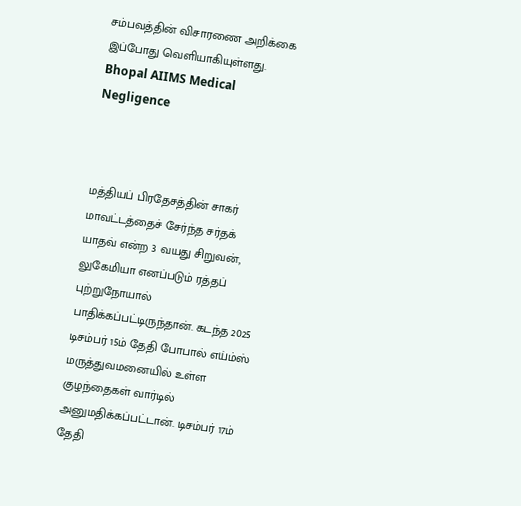சம்பவத்தின் விசாரணை அறிக்கை இப்போது வெளியாகியுள்ளது. Bhopal AIIMS Medical Negligence



மத்தியப் பிரதேசத்தின் சாகர் மாவட்டத்தைச் சேர்ந்த சர்தக் யாதவ் என்ற 3 வயது சிறுவன், லுகேமியா எனப்படும் ரத்தப் புற்றுநோயால் பாதிக்கப்பட்டிருந்தான். கடந்த 2025 டிசம்பர் 15ம் தேதி போபால் எய்ம்ஸ் மருத்துவமனையில் உள்ள குழந்தைகள் வார்டில் அனுமதிக்கப்பட்டான். டிசம்பர் 17ம் தேதி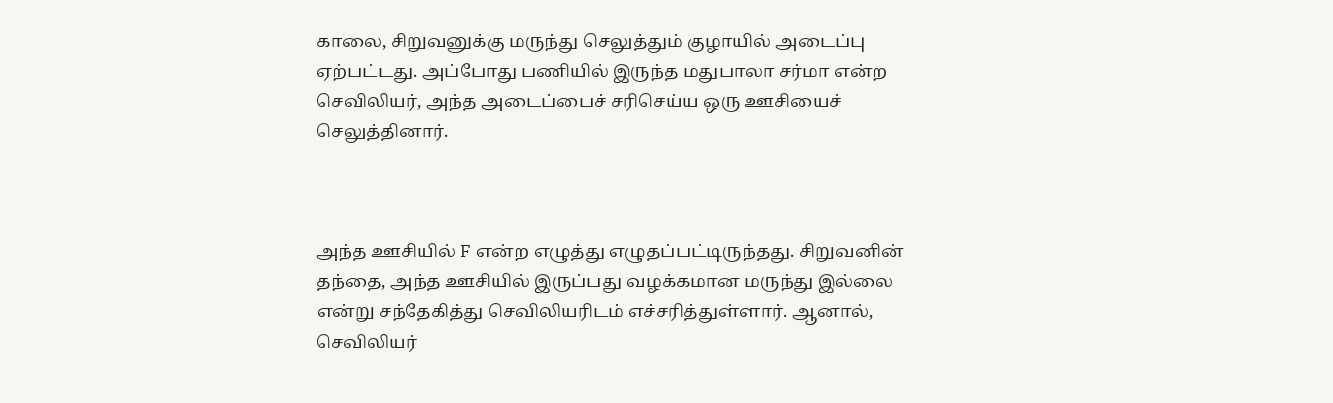காலை, சிறுவனுக்கு மருந்து செலுத்தும் குழாயில் அடைப்பு ஏற்பட்டது. அப்போது பணியில் இருந்த மதுபாலா சர்மா என்ற செவிலியர், அந்த அடைப்பைச் சரிசெய்ய ஒரு ஊசியைச் செலுத்தினார்.



அந்த ஊசியில் F என்ற எழுத்து எழுதப்பட்டிருந்தது. சிறுவனின் தந்தை, அந்த ஊசியில் இருப்பது வழக்கமான மருந்து இல்லை என்று சந்தேகித்து செவிலியரிடம் எச்சரித்துள்ளார். ஆனால், செவிலியர்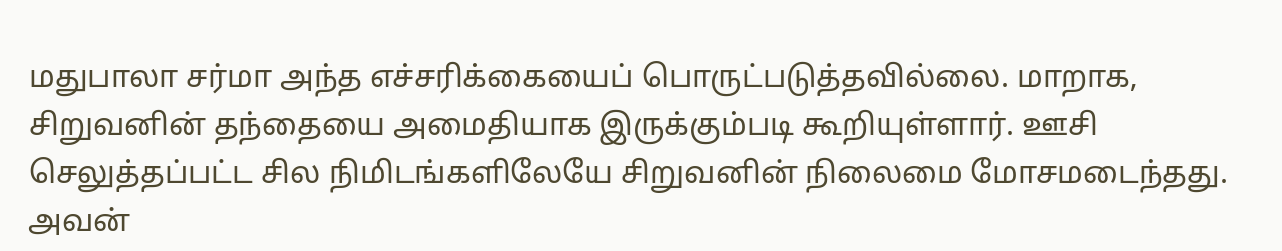மதுபாலா சர்மா அந்த எச்சரிக்கையைப் பொருட்படுத்தவில்லை. மாறாக, சிறுவனின் தந்தையை அமைதியாக இருக்கும்படி கூறியுள்ளார். ஊசி செலுத்தப்பட்ட சில நிமிடங்களிலேயே சிறுவனின் நிலைமை மோசமடைந்தது. அவன்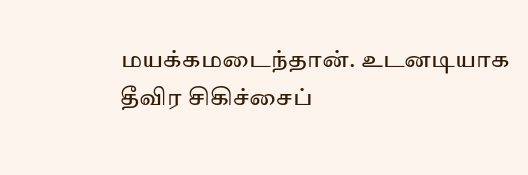மயக்கமடைந்தான். உடனடியாக தீவிர சிகிச்சைப்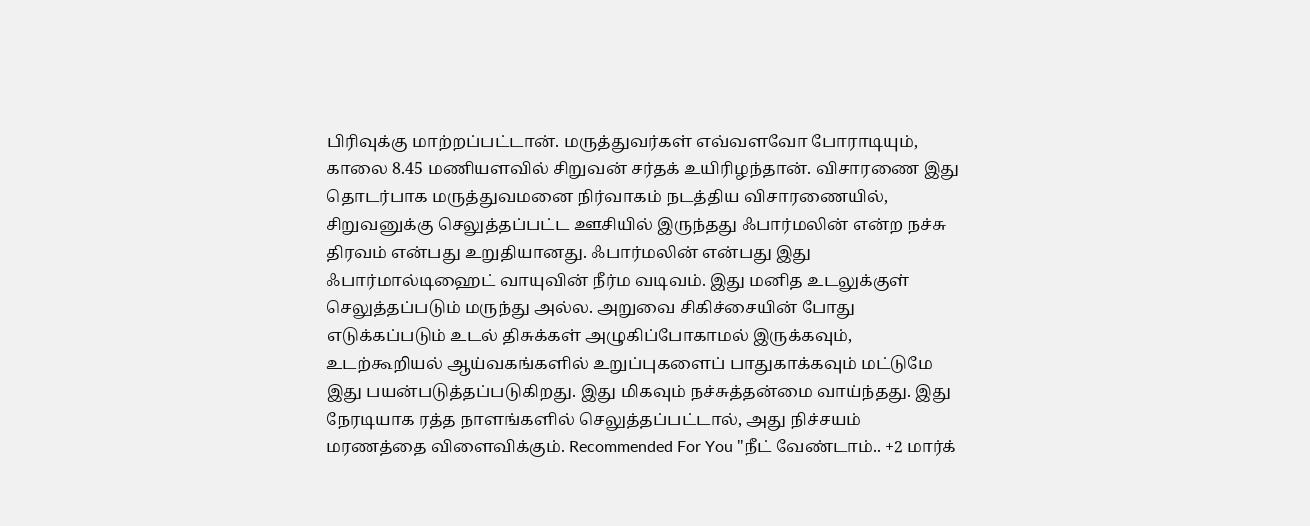பிரிவுக்கு மாற்றப்பட்டான். மருத்துவர்கள் எவ்வளவோ போராடியும், காலை 8.45 மணியளவில் சிறுவன் சர்தக் உயிரிழந்தான். விசாரணை இது தொடர்பாக மருத்துவமனை நிர்வாகம் நடத்திய விசாரணையில், சிறுவனுக்கு செலுத்தப்பட்ட ஊசியில் இருந்தது ஃபார்மலின் என்ற நச்சு திரவம் என்பது உறுதியானது. ஃபார்மலின் என்பது இது ஃபார்மால்டிஹைட் வாயுவின் நீர்ம வடிவம். இது மனித உடலுக்குள் செலுத்தப்படும் மருந்து அல்ல. அறுவை சிகிச்சையின் போது எடுக்கப்படும் உடல் திசுக்கள் அழுகிப்போகாமல் இருக்கவும், உடற்கூறியல் ஆய்வகங்களில் உறுப்புகளைப் பாதுகாக்கவும் மட்டுமே இது பயன்படுத்தப்படுகிறது. இது மிகவும் நச்சுத்தன்மை வாய்ந்தது. இது நேரடியாக ரத்த நாளங்களில் செலுத்தப்பட்டால், அது நிச்சயம் மரணத்தை விளைவிக்கும். Recommended For You "நீட் வேண்டாம்.. +2 மார்க்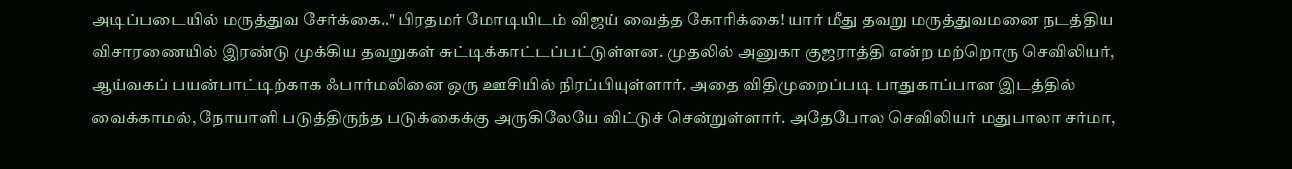அடிப்படையில் மருத்துவ சேர்க்கை.." பிரதமர் மோடியிடம் விஜய் வைத்த கோரிக்கை! யார் மீது தவறு மருத்துவமனை நடத்திய விசாரணையில் இரண்டு முக்கிய தவறுகள் சுட்டிக்காட்டப்பட்டுள்ளன. முதலில் அனுகா குஜராத்தி என்ற மற்றொரு செவிலியர், ஆய்வகப் பயன்பாட்டிற்காக ஃபார்மலினை ஒரு ஊசியில் நிரப்பியுள்ளார். அதை விதிமுறைப்படி பாதுகாப்பான இடத்தில் வைக்காமல், நோயாளி படுத்திருந்த படுக்கைக்கு அருகிலேயே விட்டுச் சென்றுள்ளார். அதேபோல செவிலியர் மதுபாலா சர்மா,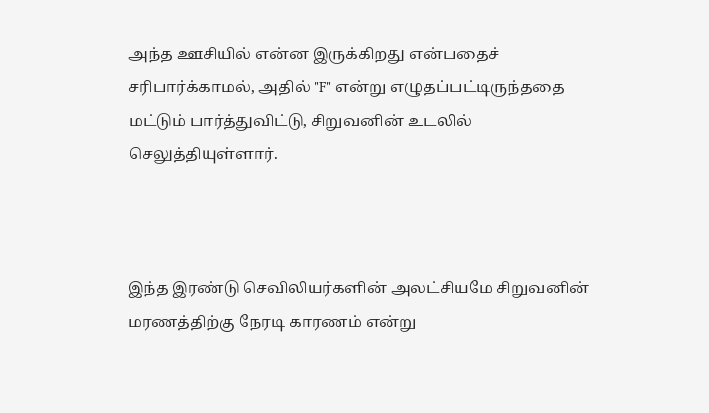அந்த ஊசியில் என்ன இருக்கிறது என்பதைச் சரிபார்க்காமல், அதில் "F" என்று எழுதப்பட்டிருந்ததை மட்டும் பார்த்துவிட்டு, சிறுவனின் உடலில் செலுத்தியுள்ளார்.



இந்த இரண்டு செவிலியர்களின் அலட்சியமே சிறுவனின் மரணத்திற்கு நேரடி காரணம் என்று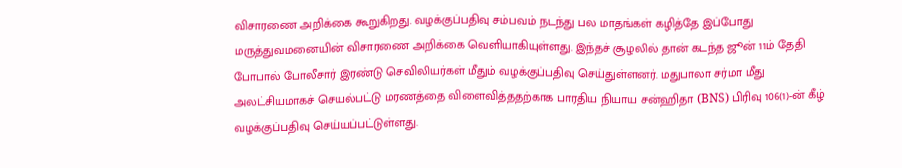விசாரணை அறிக்கை கூறுகிறது. வழக்குப்பதிவு சம்பவம் நடந்து பல மாதங்கள் கழித்தே இப்போது மருத்துவமனையின் விசாரணை அறிக்கை வெளியாகியுள்ளது. இந்தச் சூழலில் தான் கடந்த ஜூன் 11ம் தேதி போபால் போலீசார் இரண்டு செவிலியர்கள் மீதும் வழக்குப்பதிவு செய்துள்ளனர். மதுபாலா சர்மா மீது அலட்சியமாகச் செயல்பட்டு மரணத்தை விளைவித்ததற்காக பாரதிய நியாய சன்ஹிதா (BNS) பிரிவு 106(1)-ன் கீழ் வழக்குப்பதிவு செய்யப்பட்டுள்ளது.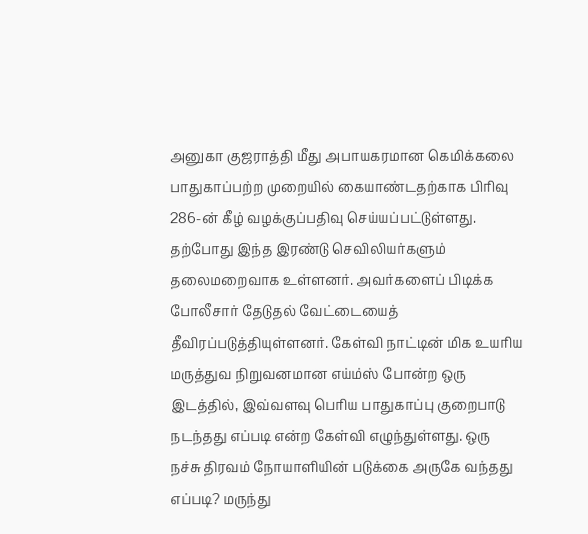அனுகா குஜராத்தி மீது அபாயகரமான கெமிக்கலை பாதுகாப்பற்ற முறையில் கையாண்டதற்காக பிரிவு 286-ன் கீழ் வழக்குப்பதிவு செய்யப்பட்டுள்ளது. தற்போது இந்த இரண்டு செவிலியர்களும் தலைமறைவாக உள்ளனர். அவர்களைப் பிடிக்க போலீசார் தேடுதல் வேட்டையைத் தீவிரப்படுத்தியுள்ளனர். கேள்வி நாட்டின் மிக உயரிய மருத்துவ நிறுவனமான எய்ம்ஸ் போன்ற ஒரு இடத்தில், இவ்வளவு பெரிய பாதுகாப்பு குறைபாடு நடந்தது எப்படி என்ற கேள்வி எழுந்துள்ளது. ஒரு நச்சு திரவம் நோயாளியின் படுக்கை அருகே வந்தது எப்படி? மருந்து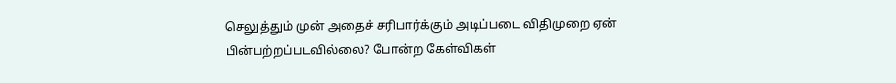செலுத்தும் முன் அதைச் சரிபார்க்கும் அடிப்படை விதிமுறை ஏன் பின்பற்றப்படவில்லை? போன்ற கேள்விகள்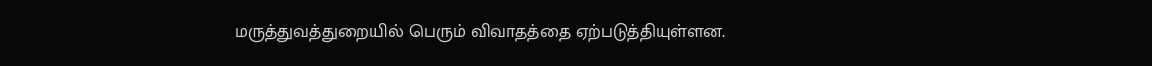மருத்துவத்துறையில் பெரும் விவாதத்தை ஏற்படுத்தியுள்ளன.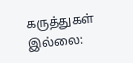கருத்துகள் இல்லை: